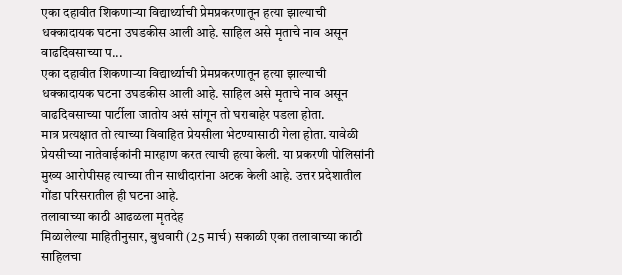एका दहावीत शिकणाऱ्या विद्यार्थ्याची प्रेमप्रकरणातून हत्या झाल्याची धक्कादायक घटना उघडकीस आली आहे. साहिल असे मृताचे नाव असून वाढदिवसाच्या प...
एका दहावीत शिकणाऱ्या विद्यार्थ्याची प्रेमप्रकरणातून हत्या झाल्याची धक्कादायक घटना उघडकीस आली आहे. साहिल असे मृताचे नाव असून वाढदिवसाच्या पार्टीला जातोय असं सांगून तो घराबाहेर पडला होता.
मात्र प्रत्यक्षात तो त्याच्या विवाहित प्रेयसीला भेटण्यासाठी गेला होता. यावेळी प्रेयसीच्या नातेवाईकांनी मारहाण करत त्याची हत्या केली. या प्रकरणी पोलिसांनी मुख्य आरोपीसह त्याच्या तीन साथीदारांना अटक केली आहे. उत्तर प्रदेशातील गोंडा परिसरातील ही घटना आहे.
तलावाच्या काठी आढळला मृतदेह
मिळालेल्या माहितीनुसार, बुधवारी (25 मार्च) सकाळी एका तलावाच्या काठी साहिलचा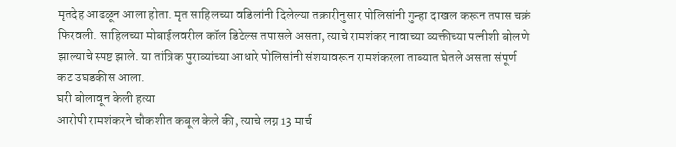मृतदेह आढळून आला होता. मृत साहिलच्या वडिलांनी दिलेल्या तक्रारीनुसार पोलिसांनी गुन्हा दाखल करून तपास चक्रं फिरवली. साहिलच्या मोबाईलवरील कॉल डिटेल्स तपासले असता, त्याचे रामशंकर नावाच्या व्यक्तीच्या पत्नीशी बोलणे झाल्याचे स्पष्ट झाले. या तांत्रिक पुराव्यांच्या आधारे पोलिसांनी संशयावरून रामशंकरला ताब्यात घेतले असता संपूर्ण कट उघडकीस आला.
घरी बोलावून केली हत्या
आरोपी रामशंकरने चौकशीत कबूल केले की, त्याचे लग्न 13 मार्च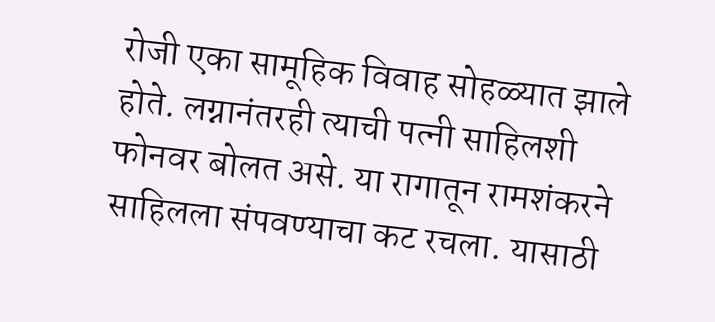रोजी एका सामूहिक विवाह सोहळ्यात झाले होते. लग्नानंतरही त्याची पत्नी साहिलशी फोनवर बोलत असे. या रागातून रामशंकरने साहिलला संपवण्याचा कट रचला. यासाठी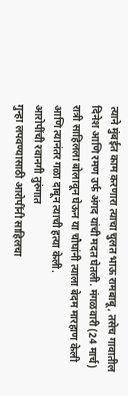त्याने मुंबईत काम करणारा त्याचा चुलत भाऊ रामबाबू, तसेच गावातील दिनेश आणि रमण उर्फ अंगद यांची मदत घेतली. मंगळवारी (24 मार्च) रात्री साहिलला बोलावून घेऊन या चौघांनी त्याला बेदम मारहाण केली आणि त्यानंतर गळा दाबून त्याची हत्या केली.
आरोपींची रवानगी तुरुंगात
गुन्हा लपवण्यासाठी आरोपींनी साहिलचा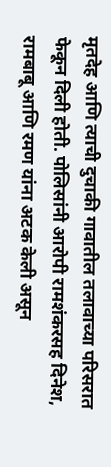मृतदेह आणि त्याची दुचाकी गावातील तलावाच्या परिसरात फेकून दिली होती. पोलिसांनी आरोपी रामशंकरसह दिनेश, रामबाबू आणि रमण यांना अटक केली असून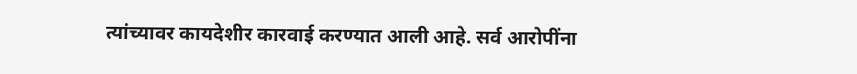त्यांच्यावर कायदेशीर कारवाई करण्यात आली आहे. सर्व आरोपींना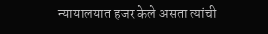न्यायालयात हजर केले असता त्यांची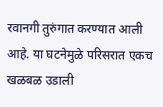रवानगी तुरुंगात करण्यात आली आहे. या घटनेमुळे परिसरात एकच खळबळ उडाली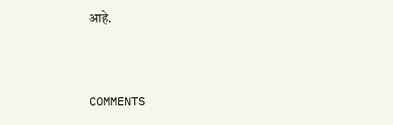आहे.


COMMENTS